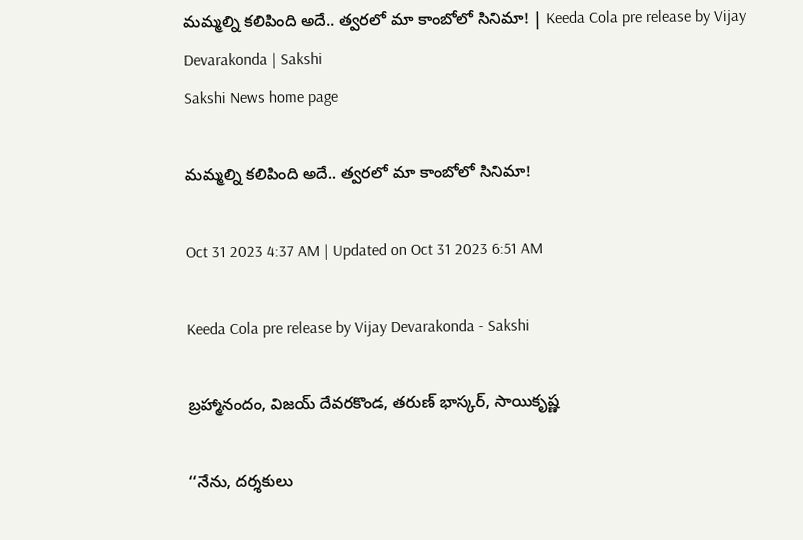మమ్మల్ని కలిపింది అదే.. త్వరలో మా కాంబోలో సినిమా! | Keeda Cola pre release by Vijay Devarakonda | Sakshi
Sakshi News home page

మమ్మల్ని కలిపింది అదే.. త్వరలో మా కాంబోలో సినిమా!

Oct 31 2023 4:37 AM | Updated on Oct 31 2023 6:51 AM

Keeda Cola pre release by Vijay Devarakonda - Sakshi

బ్రహ్మానందం, విజయ్‌ దేవరకొండ, తరుణ్‌ భాస్కర్, సాయికృష్ణ

‘‘నేను, దర్శకులు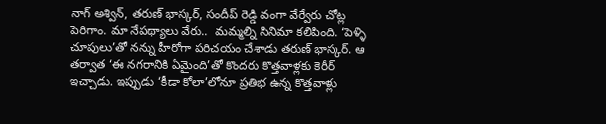నాగ్‌ అశ్విన్, తరుణ్‌ భాస్కర్, సందీప్‌ రెడ్డి వంగా వేర్వేరు చోట్ల పెరిగాం. మా నేపథ్యాలు వేరు..  మమ్మల్ని సినిమా కలిపింది. ‘పెళ్ళి చూపులు’తో నన్ను హీరోగా పరిచయం చేశాడు తరుణ్‌ భాస్కర్‌. ఆ తర్వాత ‘ఈ నగరానికి ఏమైంది’తో కొందరు కొత్తవాళ్లకు కెరీర్‌ ఇచ్చాడు. ఇప్పుడు ‘కీడా కోలా’లోనూ ప్రతిభ ఉన్న కొత్తవాళ్లు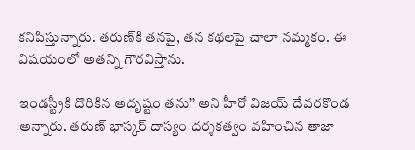కనిపిస్తున్నారు. తరుణ్‌కి తనపై, తన కథలపై చాలా నమ్మకం. ఈ విషయంలో అతన్ని గౌరవిస్తాను.

ఇండస్ట్రీకి దొరికిన అదృష్టం తను’’ అని హీరో విజయ్‌ దేవరకొండ అన్నారు. తరుణ్‌ భాస్కర్‌ దాస్యం దర్శకత్వం వహించిన తాజా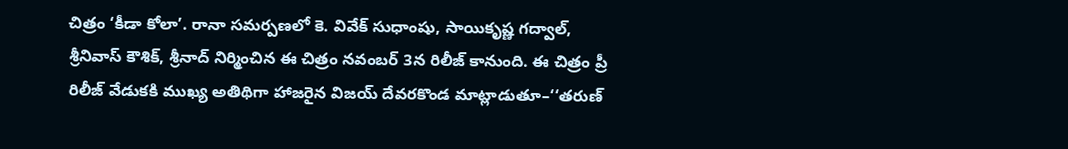చిత్రం ‘కీడా కోలా’. రానా సమర్పణలో కె. వివేక్‌ సుధాంషు, సాయికృష్ణ గద్వాల్, శ్రీనివాస్‌ కౌశిక్, శ్రీనాద్‌ నిర్మించిన ఈ చిత్రం నవంబర్‌ 3న రిలీజ్‌ కానుంది. ఈ చిత్రం ప్రీ రిలీజ్‌ వేడుకకి ముఖ్య అతిథిగా హాజరైన విజయ్‌ దేవరకొండ మాట్లాడుతూ–‘‘తరుణ్‌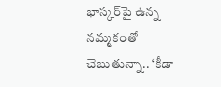భాస్కర్‌పై ఉన్న నమ్మకంతో చెబుతున్నా.. ‘కీడా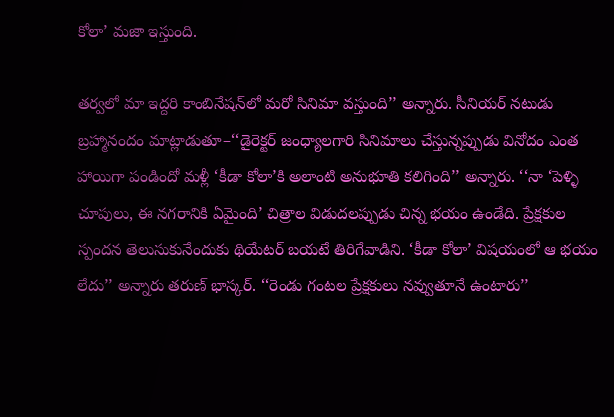కోలా’ మజా ఇస్తుంది.

తర్వలో మా ఇద్దరి కాంబినేషన్‌లో మరో సినిమా వస్తుంది’’ అన్నారు. సీనియర్‌ నటుడు బ్రహ్మానందం మాట్లాడుతూ–‘‘డైరెక్టర్‌ జంధ్యాలగారి సినిమాలు చేస్తున్నప్పుడు వినోదం ఎంత హాయిగా పండిందో మళ్లీ ‘కీడా కోలా’కి అలాంటి అనుభూతి కలిగింది’’ అన్నారు. ‘‘నా ‘పెళ్ళి చూపులు, ఈ నగరానికి ఏమైంది’ చిత్రాల విడుదలప్పుడు చిన్న భయం ఉండేది. ప్రేక్షకుల స్పందన తెలుసుకునేందుకు థియేటర్‌ బయటే తిరిగేవాడిని. ‘కీడా కోలా’ విషయంలో ఆ భయం లేదు’’ అన్నారు తరుణ్‌ భాస్కర్‌. ‘‘రెండు గంటల ప్రేక్షకులు నవ్వుతూనే ఉంటారు’’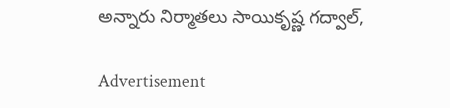అన్నారు నిర్మాతలు సాయికృష్ణ గద్వాల్,

Advertisement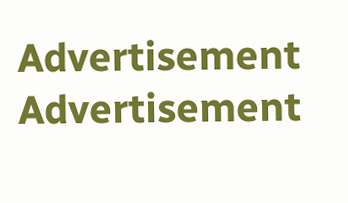Advertisement
Advertisement